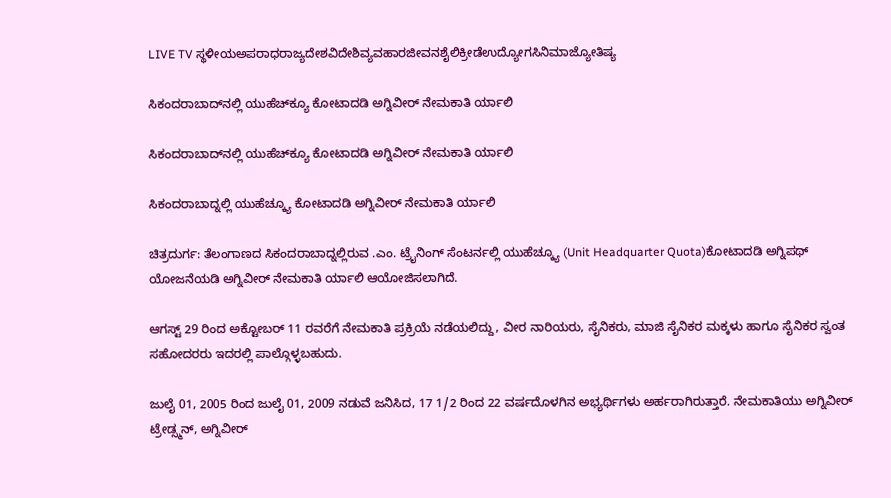LIVE TV ಸ್ಥಳೀಯಅಪರಾಧರಾಜ್ಯದೇಶವಿದೇಶಿವ್ಯವಹಾರಜೀವನಶೈಲಿಕ್ರೀಡೆಉದ್ಯೋಗಸಿನಿಮಾಜ್ಯೋತಿಷ್ಯ

ಸಿಕಂದರಾಬಾದ್‍ನಲ್ಲಿ ಯುಹೆಚ್‍ಕ್ಯೂ ಕೋಟಾದಡಿ ಅಗ್ನಿವೀರ್ ನೇಮಕಾತಿ ರ್ಯಾಲಿ

ಸಿಕಂದರಾಬಾದ್‍ನಲ್ಲಿ ಯುಹೆಚ್‍ಕ್ಯೂ ಕೋಟಾದಡಿ ಅಗ್ನಿವೀರ್ ನೇಮಕಾತಿ ರ್ಯಾಲಿ

ಸಿಕಂದರಾಬಾದ್ನಲ್ಲಿ ಯುಹೆಚ್ಕ್ಯೂ ಕೋಟಾದಡಿ ಅಗ್ನಿವೀರ್ ನೇಮಕಾತಿ ರ್ಯಾಲಿ

ಚಿತ್ರದುರ್ಗ: ತೆಲಂಗಾಣದ ಸಿಕಂದರಾಬಾದ್ನಲ್ಲಿರುವ .ಎಂ. ಟ್ರೈನಿಂಗ್ ಸೆಂಟರ್ನಲ್ಲಿ ಯುಹೆಚ್ಕ್ಯೂ (Unit Headquarter Quota)ಕೋಟಾದಡಿ ಅಗ್ನಿಪಥ್ ಯೋಜನೆಯಡಿ ಅಗ್ನಿವೀರ್ ನೇಮಕಾತಿ ರ್ಯಾಲಿ ಆಯೋಜಿಸಲಾಗಿದೆ.

ಆಗಸ್ಟ್ 29 ರಿಂದ ಅಕ್ಟೋಬರ್ 11 ರವರೆಗೆ ನೇಮಕಾತಿ ಪ್ರಕ್ರಿಯೆ ನಡೆಯಲಿದ್ದು, ವೀರ ನಾರಿಯರು, ಸೈನಿಕರು, ಮಾಜಿ ಸೈನಿಕರ ಮಕ್ಕಳು ಹಾಗೂ ಸೈನಿಕರ ಸ್ವಂತ ಸಹೋದರರು ಇದರಲ್ಲಿ ಪಾಲ್ಗೊಳ್ಳಬಹುದು.

ಜುಲೈ 01, 2005 ರಿಂದ ಜುಲೈ 01, 2009 ನಡುವೆ ಜನಿಸಿದ, 17 1/2 ರಿಂದ 22 ವರ್ಷದೊಳಗಿನ ಅಭ್ಯರ್ಥಿಗಳು ಅರ್ಹರಾಗಿರುತ್ತಾರೆ. ನೇಮಕಾತಿಯು ಅಗ್ನಿವೀರ್ ಟ್ರೇಡ್ಸ್ಮನ್, ಅಗ್ನಿವೀರ್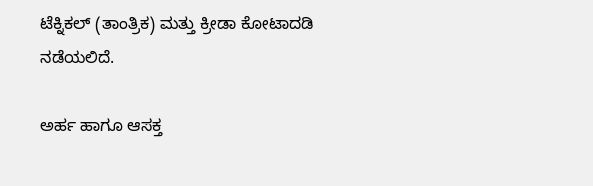ಟೆಕ್ನಿಕಲ್ (ತಾಂತ್ರಿಕ) ಮತ್ತು ಕ್ರೀಡಾ ಕೋಟಾದಡಿ ನಡೆಯಲಿದೆ.

ಅರ್ಹ ಹಾಗೂ ಆಸಕ್ತ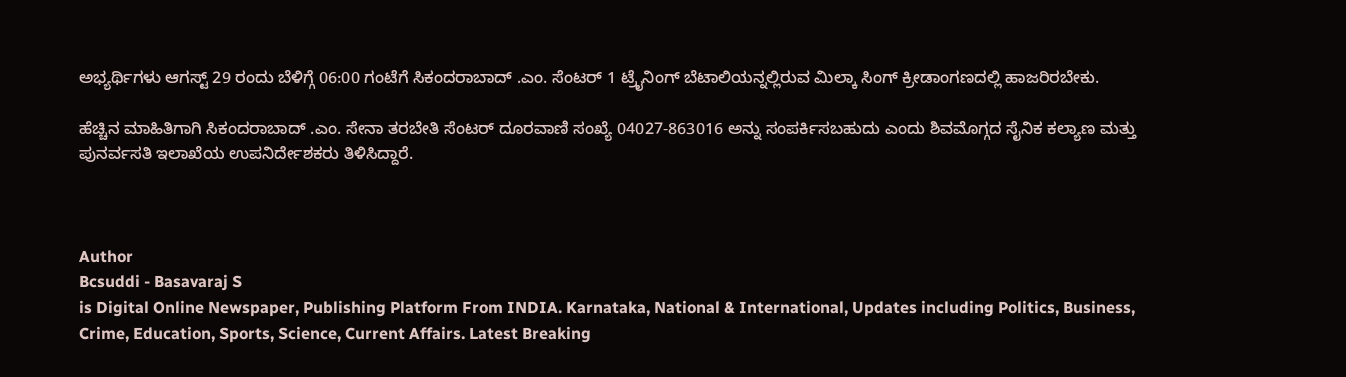ಅಭ್ಯರ್ಥಿಗಳು ಆಗಸ್ಟ್ 29 ರಂದು ಬೆಳಿಗ್ಗೆ 06:00 ಗಂಟೆಗೆ ಸಿಕಂದರಾಬಾದ್ .ಎಂ. ಸೆಂಟರ್ 1 ಟ್ರೈನಿಂಗ್ ಬೆಟಾಲಿಯನ್ನಲ್ಲಿರುವ ಮಿಲ್ಕಾ ಸಿಂಗ್ ಕ್ರೀಡಾಂಗಣದಲ್ಲಿ ಹಾಜರಿರಬೇಕು.

ಹೆಚ್ಚಿನ ಮಾಹಿತಿಗಾಗಿ ಸಿಕಂದರಾಬಾದ್ .ಎಂ. ಸೇನಾ ತರಬೇತಿ ಸೆಂಟರ್ ದೂರವಾಣಿ ಸಂಖ್ಯೆ 04027-863016 ಅನ್ನು ಸಂಪರ್ಕಿಸಬಹುದು ಎಂದು ಶಿವಮೊಗ್ಗದ ಸೈನಿಕ ಕಲ್ಯಾಣ ಮತ್ತು ಪುನರ್ವಸತಿ ಇಲಾಖೆಯ ಉಪನಿರ್ದೇಶಕರು ತಿಳಿಸಿದ್ದಾರೆ.



Author
Bcsuddi - Basavaraj S
is Digital Online Newspaper, Publishing Platform From INDIA. Karnataka, National & International, Updates including Politics, Business, Crime, Education, Sports, Science, Current Affairs. Latest Breaking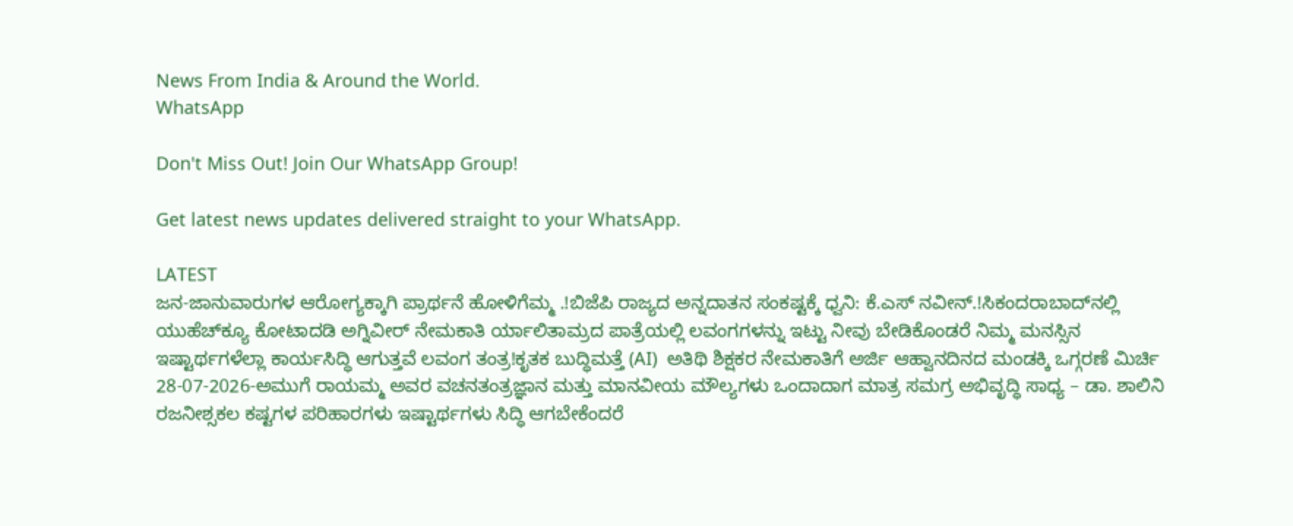News From India & Around the World.
WhatsApp

Don't Miss Out! Join Our WhatsApp Group!

Get latest news updates delivered straight to your WhatsApp.

LATEST
ಜನ-ಜಾನುವಾರುಗಳ ಆರೋಗ್ಯಕ್ಕಾಗಿ ಪ್ರಾರ್ಥನೆ ಹೋಳಿಗೆಮ್ಮ .!ಬಿಜೆಪಿ ರಾಜ್ಯದ ಅನ್ನದಾತನ ಸಂಕಷ್ಟಕ್ಕೆ ಧ್ವನಿ: ಕೆ.ಎಸ್ ನವೀನ್.!ಸಿಕಂದರಾಬಾದ್‍ನಲ್ಲಿ ಯುಹೆಚ್‍ಕ್ಯೂ ಕೋಟಾದಡಿ ಅಗ್ನಿವೀರ್ ನೇಮಕಾತಿ ರ್ಯಾಲಿತಾಮ್ರದ ಪಾತ್ರೆಯಲ್ಲಿ ಲವಂಗಗಳನ್ನು ಇಟ್ಟು ನೀವು ಬೇಡಿಕೊಂಡರೆ ನಿಮ್ಮ ಮನಸ್ಸಿನ ಇಷ್ಟಾರ್ಥಗಳೆಲ್ಲಾ ಕಾರ್ಯಸಿದ್ಧಿ ಆಗುತ್ತವೆ ಲವಂಗ ತಂತ್ರ!ಕೃತಕ ಬುದ್ಧಿಮತ್ತೆ (AI)  ಅತಿಥಿ ಶಿಕ್ಷಕರ ನೇಮಕಾತಿಗೆ ಅರ್ಜಿ ಆಹ್ವಾನದಿನದ ಮಂಡಕ್ಕಿ ಒಗ್ಗರಣೆ ಮಿರ್ಚಿ 28-07-2026-ಅಮುಗೆ ರಾಯಮ್ಮ ಅವರ ವಚನತಂತ್ರಜ್ಞಾನ ಮತ್ತು ಮಾನವೀಯ ಮೌಲ್ಯಗಳು ಒಂದಾದಾಗ ಮಾತ್ರ ಸಮಗ್ರ ಅಭಿವೃದ್ಧಿ ಸಾಧ್ಯ – ಡಾ. ಶಾಲಿನಿ ರಜನೀಶ್ಸಕಲ ಕಷ್ಟಗಳ ಪರಿಹಾರಗಳು ಇಷ್ಟಾರ್ಥಗಳು ಸಿದ್ಧಿ ಆಗಬೇಕೆಂದರೆ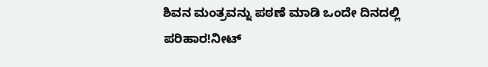ಶಿವನ ಮಂತ್ರವನ್ನು ಪಠಣೆ ಮಾಡಿ ಒಂದೇ ದಿನದಲ್ಲಿ ಪರಿಹಾರ!ನೀಟ್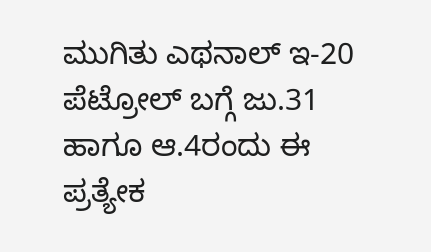ಮುಗಿತು ಎಥನಾಲ್ ಇ-20 ಪೆಟ್ರೋಲ್ ಬಗ್ಗೆ ಜು.31 ಹಾಗೂ ಆ.4ರಂದು ಈ ಪ್ರತ್ಯೇಕ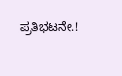ಪ್ರತಿಭಟನೇ.!